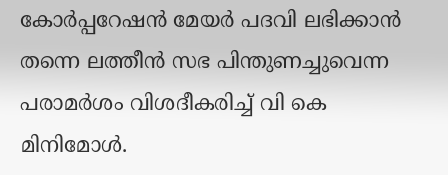കോര്‍പ്പറേഷന്‍ മേയര്‍ പദവി ലഭിക്കാന്‍ തന്നെ ലത്തീന്‍ സഭ പിന്തുണച്ചുവെന്ന പരാമര്‍ശം വിശദീകരിച്ച് വി കെ മിനിമോള്‍.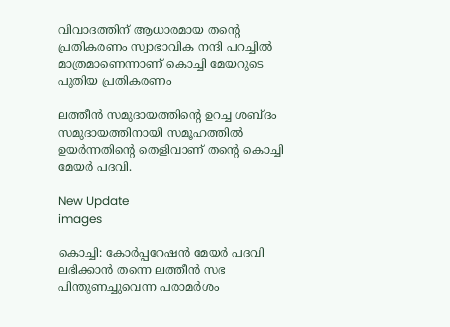വിവാദത്തിന് ആധാരമായ തന്റെ പ്രതികരണം സ്വാഭാവിക നന്ദി പറച്ചില്‍ മാത്രമാണെന്നാണ് കൊച്ചി മേയറുടെ പുതിയ പ്രതികരണം

ലത്തീന്‍ സമുദായത്തിന്റെ ഉറച്ച ശബ്ദം സമുദായത്തിനായി സമൂഹത്തില്‍ ഉയര്‍ന്നതിന്റെ തെളിവാണ് തന്റെ കൊച്ചി മേയര്‍ പദവി.

New Update
images

കൊച്ചി: കോര്‍പ്പറേഷന്‍ മേയര്‍ പദവി ലഭിക്കാന്‍ തന്നെ ലത്തീന്‍ സഭ പിന്തുണച്ചുവെന്ന പരാമര്‍ശം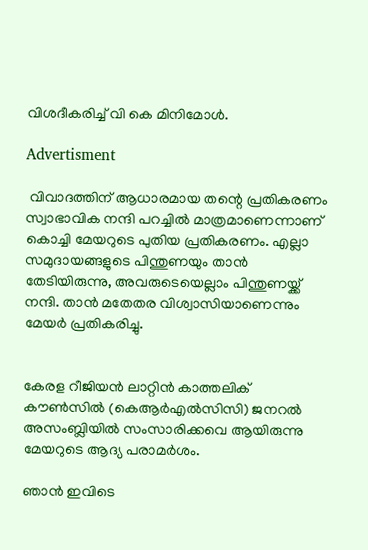വിശദീകരിച്ച് വി കെ മിനിമോള്‍.

Advertisment

 വിവാദത്തിന് ആധാരമായ തന്റെ പ്രതികരണം സ്വാഭാവിക നന്ദി പറച്ചില്‍ മാത്രമാണെന്നാണ് കൊച്ചി മേയറുടെ പുതിയ പ്രതികരണം. എല്ലാ സമുദായങ്ങളുടെ പിന്തുണയും താന്‍ തേടിയിരുന്നു, അവരുടെയെല്ലാം പിന്തുണയ്ക്ക് നന്ദി. താന്‍ മതേതര വിശ്വാസിയാണെന്നും മേയര്‍ പ്രതികരിച്ചു.


കേരള റീജിയന്‍ ലാറ്റിന്‍ കാത്തലിക് കൗണ്‍സില്‍ (കെആര്‍എല്‍സിസി) ജനറല്‍ അസംബ്ലിയില്‍ സംസാരിക്കവെ ആയിരുന്നു മേയറുടെ ആദ്യ പരാമര്‍ശം.

ഞാന്‍ ഇവിടെ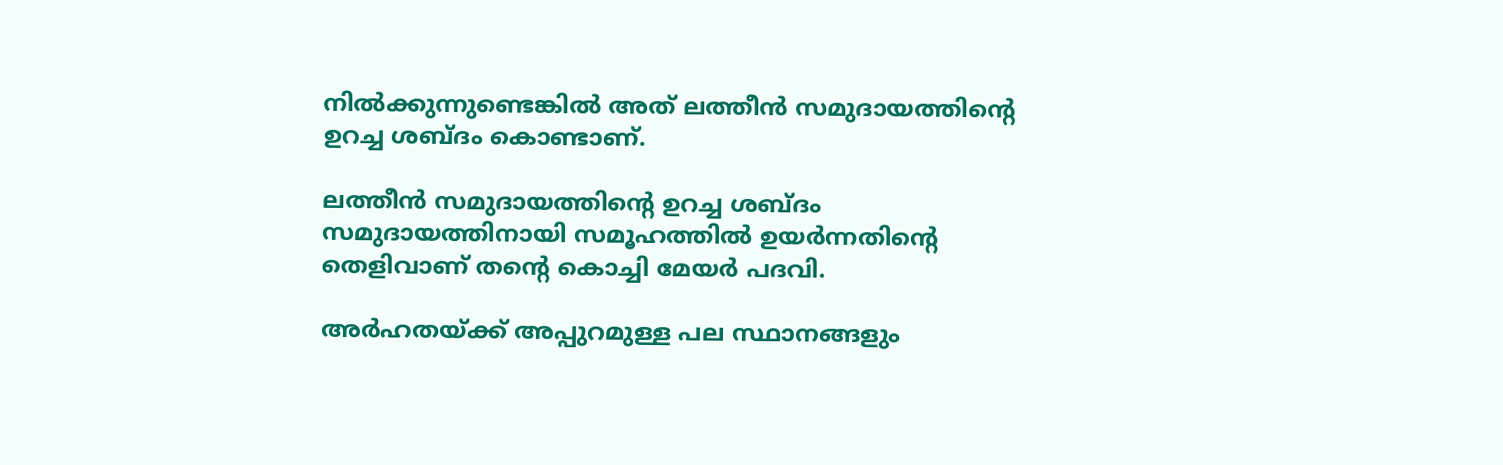നില്‍ക്കുന്നുണ്ടെങ്കില്‍ അത് ലത്തീന്‍ സമുദായത്തിന്റെ ഉറച്ച ശബ്ദം കൊണ്ടാണ്.

ലത്തീന്‍ സമുദായത്തിന്റെ ഉറച്ച ശബ്ദം സമുദായത്തിനായി സമൂഹത്തില്‍ ഉയര്‍ന്നതിന്റെ തെളിവാണ് തന്റെ കൊച്ചി മേയര്‍ പദവി.

അര്‍ഹതയ്ക്ക് അപ്പുറമുള്ള പല സ്ഥാനങ്ങളും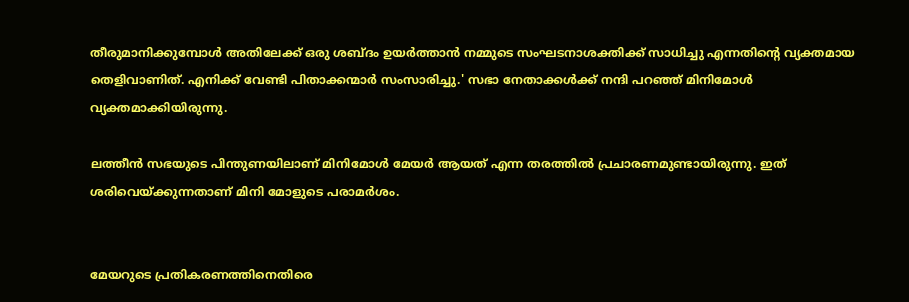തീരുമാനിക്കുമ്പോള്‍ അതിലേക്ക് ഒരു ശബ്ദം ഉയര്‍ത്താന്‍ നമ്മുടെ സംഘടനാശക്തിക്ക് സാധിച്ചു എന്നതിന്റെ വ്യക്തമായ തെളിവാണിത്. എനിക്ക് വേണ്ടി പിതാക്കന്മാര്‍ സംസാരിച്ചു.' സഭാ നേതാക്കള്‍ക്ക് നന്ദി പറഞ്ഞ് മിനിമോള്‍ വ്യക്തമാക്കിയിരുന്നു.

ലത്തീന്‍ സഭയുടെ പിന്തുണയിലാണ് മിനിമോള്‍ മേയര്‍ ആയത് എന്ന തരത്തില്‍ പ്രചാരണമുണ്ടായിരുന്നു. ഇത് ശരിവെയ്ക്കുന്നതാണ് മിനി മോളുടെ പരാമര്‍ശം.


മേയറുടെ പ്രതികരണത്തിനെതിരെ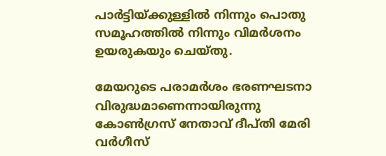പാര്‍ട്ടിയ്ക്കുള്ളില്‍ നിന്നും പൊതു സമൂഹത്തില്‍ നിന്നും വിമര്‍ശനം ഉയരുകയും ചെയ്തു.

മേയറുടെ പരാമര്‍ശം ഭരണഘടനാ വിരുദ്ധമാണെന്നായിരുന്നു കോണ്‍ഗ്രസ് നേതാവ് ദീപ്തി മേരി വര്‍ഗീസ്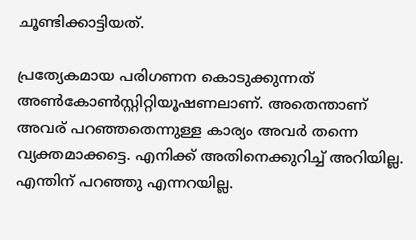ചൂണ്ടിക്കാട്ടിയത്.

പ്രത്യേകമായ പരിഗണന കൊടുക്കുന്നത് അണ്‍കോണ്‍സ്റ്റിറ്റിയൂഷണലാണ്. അതെന്താണ് അവര് പറഞ്ഞതെന്നുള്ള കാര്യം അവര്‍ തന്നെ വ്യക്തമാക്കട്ടെ. എനിക്ക് അതിനെക്കുറിച്ച് അറിയില്ല. എന്തിന് പറഞ്ഞു എന്നറയില്ല.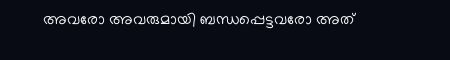അവരോ അവരുമായി ബന്ധപ്പെട്ടവരോ അത്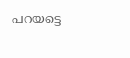പറയട്ടെ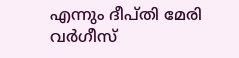എന്നും ദീപ്തി മേരി വര്‍ഗീസ്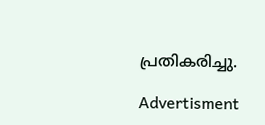പ്രതികരിച്ചു.

Advertisment